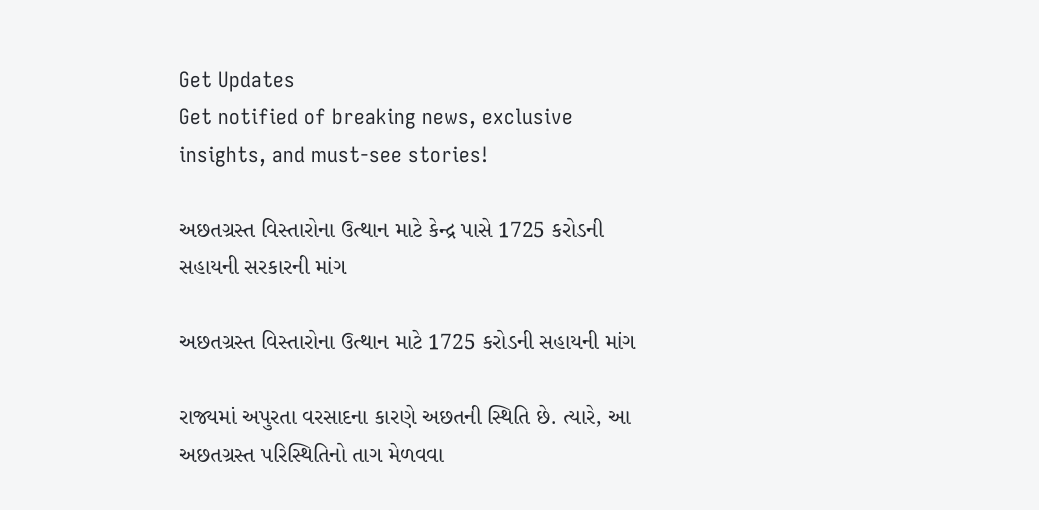Get Updates
Get notified of breaking news, exclusive insights, and must-see stories!

અછતગ્રસ્ત વિસ્તારોના ઉત્થાન માટે કેન્દ્ર પાસે 1725 કરોડની સહાયની સરકારની માંગ

અછતગ્રસ્ત વિસ્તારોના ઉત્થાન માટે 1725 કરોડની સહાયની માંગ

રાજ્યમાં અપુરતા વરસાદના કારણે અછતની સ્થિતિ છે. ત્યારે, આ અછતગ્રસ્ત પરિસ્થિતિનો તાગ મેળવવા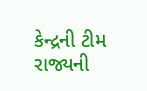કેન્દ્રની ટીમ રાજ્યની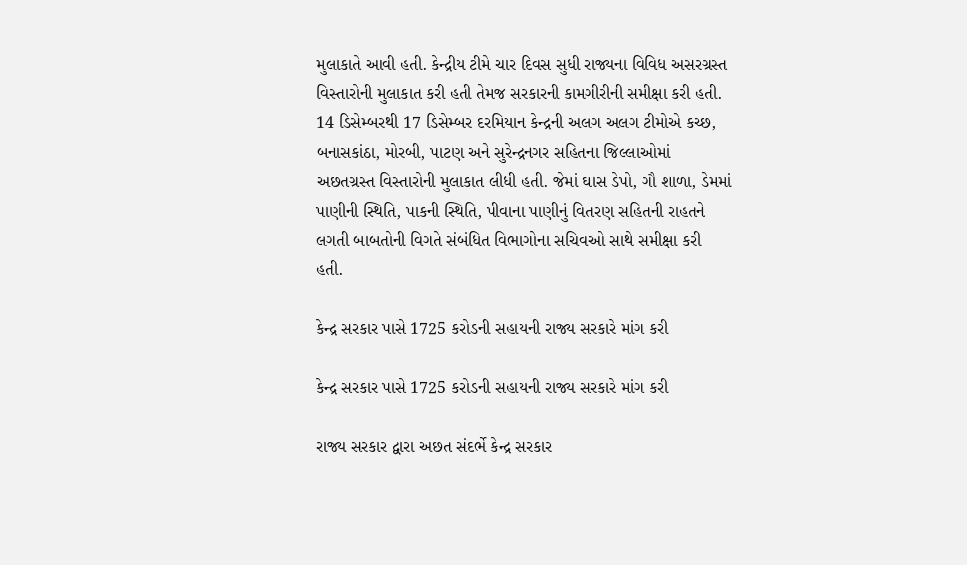મુલાકાતે આવી હતી. કેન્દ્રીય ટીમે ચાર દિવસ સુધી રાજ્યના વિવિધ અસરગ્રસ્ત વિસ્તારોની મુલાકાત કરી હતી તેમજ સરકારની કામગીરીની સમીક્ષા કરી હતી. 14 ડિસેમ્બરથી 17 ડિસેમ્બર દરમિયાન કેન્દ્રની અલગ અલગ ટીમોએ કચ્છ, બનાસકાંઠા, મોરબી, પાટણ અને સુરેન્દ્રનગર સહિતના જિલ્લાઓમાં અછતગ્રસ્ત વિસ્તારોની મુલાકાત લીધી હતી. જેમાં ઘાસ ડેપો, ગૌ શાળા, ડેમમાં પાણીની સ્થિતિ, પાકની સ્થિતિ, પીવાના પાણીનું વિતરણ સહિતની રાહતને લગતી બાબતોની વિગતે સંબંધિત વિભાગોના સચિવઓ સાથે સમીક્ષા કરી હતી.

કેન્દ્ર સરકાર પાસે 1725 કરોડની સહાયની રાજ્ય સરકારે માંગ કરી

કેન્દ્ર સરકાર પાસે 1725 કરોડની સહાયની રાજ્ય સરકારે માંગ કરી

રાજ્ય સરકાર દ્વારા અછત સંદર્ભે કેન્દ્ર સરકાર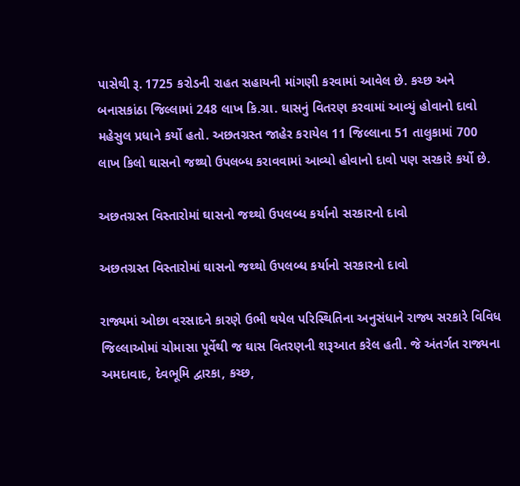પાસેથી રૂ. 1725 કરોડની રાહત સહાયની માંગણી કરવામાં આવેલ છે. કચ્છ અને બનાસકાંઠા જિલ્લામાં 248 લાખ કિ.ગ્રા. ઘાસનું વિતરણ કરવામાં આવ્યું હોવાનો દાવો મહેસુલ પ્રધાને કર્યો હતો. અછતગ્રસ્ત જાહેર કરાયેલ 11 જિલ્લાના 51 તાલુકામાં 700 લાખ કિલો ઘાસનો જથ્થો ઉપલબ્ધ કરાવવામાં આવ્યો હોવાનો દાવો પણ સરકારે કર્યો છે.

અછતગ્રસ્ત વિસ્તારોમાં ઘાસનો જથ્થો ઉપલબ્ધ કર્યાનો સરકારનો દાવો

અછતગ્રસ્ત વિસ્તારોમાં ઘાસનો જથ્થો ઉપલબ્ધ કર્યાનો સરકારનો દાવો

રાજ્યમાં ઓછા વરસાદને કારણે ઉભી થયેલ પરિસ્થિતિના અનુસંધાને રાજ્ય સરકારે વિવિધ જિલ્લાઓમાં ચોમાસા પૂર્વેથી જ ઘાસ વિતરણની શરૂઆત કરેલ હતી. જે અંતર્ગત રાજ્યના અમદાવાદ, દેવભૂમિ દ્વારકા, કચ્છ,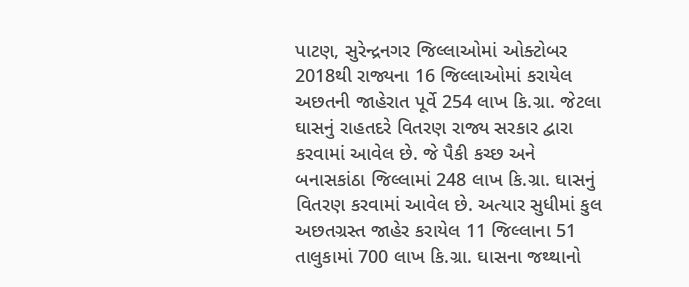પાટણ, સુરેન્દ્રનગર જિલ્લાઓમાં ઓક્ટોબર 2018થી રાજ્યના 16 જિલ્લાઓમાં કરાયેલ અછતની જાહેરાત પૂર્વે 254 લાખ કિ.ગ્રા. જેટલા ઘાસનું રાહતદરે વિતરણ રાજ્ય સરકાર દ્વારા કરવામાં આવેલ છે. જે પૈકી કચ્છ અને બનાસકાંઠા જિલ્લામાં 248 લાખ કિ.ગ્રા. ઘાસનું વિતરણ કરવામાં આવેલ છે. અત્યાર સુધીમાં કુલ અછતગ્રસ્ત જાહેર કરાયેલ 11 જિલ્લાના 51 તાલુકામાં 700 લાખ કિ.ગ્રા. ઘાસના જથ્થાનો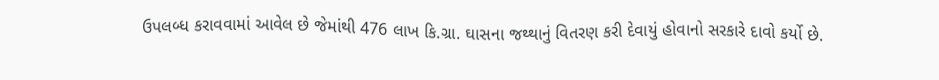ઉપલબ્ધ કરાવવામાં આવેલ છે જેમાંથી 476 લાખ કિ.ગ્રા. ઘાસના જથ્થાનું વિતરણ કરી દેવાયું હોવાનો સરકારે દાવો કર્યો છે.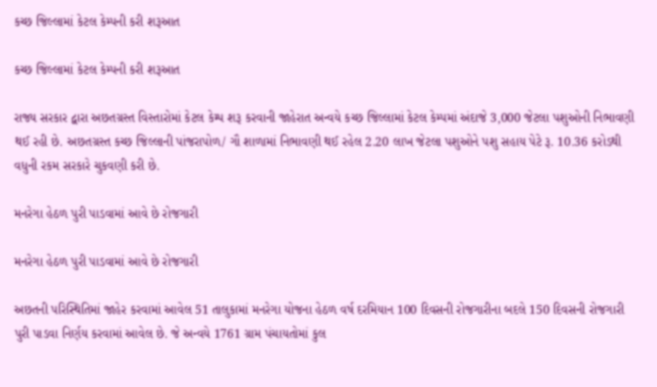કચ્છ જિલ્લામાં કેટલ કેમ્પની કરી શરૂઆત

કચ્છ જિલ્લામાં કેટલ કેમ્પની કરી શરૂઆત

રાજ્ય સરકાર દ્વારા અછતગ્રસ્ત વિસ્તારોમાં કેટલ કેમ્પ શરૂ કરવાની જાહેરાત અન્વયે કચ્છ જિલ્લામાં કેટલ કેમ્પમાં અંદાજે 3,000 જેટલા પશુઓની નિભાવણી થઈ રહી છે. અછતગ્રસ્ત કચ્છ જિલ્લાની પાંજરાપોળ/ ગૌ શાળામાં નિભાવણી થઈ રહેલ 2.20 લાખ જેટલા પશુઓને પશુ સહાય પેટે રૂ. 10.36 કરોડથી વધુની રકમ સરકારે ચુકવણી કરી છે.

મનરેગા હેઠળ પુરી પાડવામાં આવે છે રોજગારી

મનરેગા હેઠળ પુરી પાડવામાં આવે છે રોજગારી

અછતની પરિસ્થિતિમાં જાહેર કરવામાં આવેલ 51 તાલુકામાં મનરેગા યોજના હેઠળ વર્ષ દરમિયાન 100 દિવસની રોજગારીના બદલે 150 દિવસની રોજગારી પુરી પાડવા નિર્ણય કરવામાં આવેલ છે. જે અન્વયે 1761 ગ્રામ પંચાયતોમાં કુલ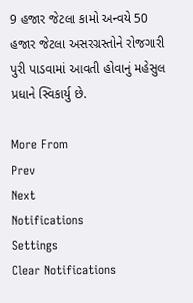9 હજાર જેટલા કામો અન્વયે 50 હજાર જેટલા અસરગ્રસ્તોને રોજગારી પુરી પાડવામાં આવતી હોવાનું મહેસુલ પ્રધાને સ્વિકાર્યુ છે.

More From
Prev
Next
Notifications
Settings
Clear Notifications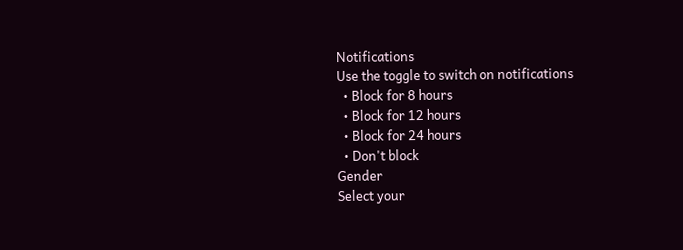Notifications
Use the toggle to switch on notifications
  • Block for 8 hours
  • Block for 12 hours
  • Block for 24 hours
  • Don't block
Gender
Select your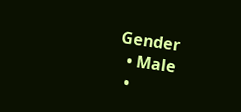Gender
  • Male
  •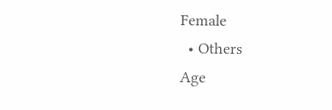Female
  • Others
Age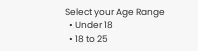Select your Age Range
  • Under 18
  • 18 to 25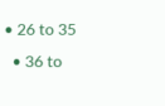• 26 to 35
  • 36 to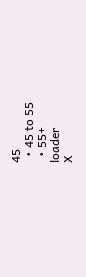45
  • 45 to 55
  • 55+
loader
X